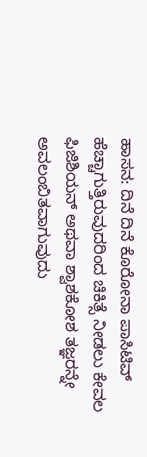ಹಾಸನ: ದಿನೆ ದಿನೆ ಕೊರೋನಾ ಪಾಸಿಟಿವ್ ಹೆಚ್ಚಾಗುತ್ತಿರುವುದರಿಂದ ಚಿಕಿತ್ಸೆ ನೀಡಲು ಕೇವಲ ಫಿಜಿಶಿಯನ್ ಅಥವಾ ಶ್ವಾಶಕೋಶ ತಜ್ಞರನ್ನೇ ಅವಲಂಬಿತವಾಗುವುದು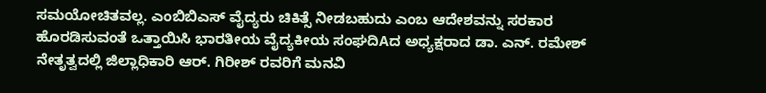ಸಮಯೋಚಿತವಲ್ಲ. ಎಂಬಿಬಿಎಸ್ ವೈದ್ಯರು ಚಿಕಿತ್ಸೆ ನೀಡಬಹುದು ಎಂಬ ಆದೇಶವನ್ನು ಸರಕಾರ ಹೊರಡಿಸುವಂತೆ ಒತ್ತಾಯಿಸಿ ಭಾರತೀಯ ವೈದ್ಯಕೀಯ ಸಂಘದಿAದ ಅಧ್ಯಕ್ಷರಾದ ಡಾ. ಎನ್. ರಮೇಶ್ ನೇತೃತ್ವದಲ್ಲಿ ಜಿಲ್ಲಾಧಿಕಾರಿ ಆರ್. ಗಿರೀಶ್ ರವರಿಗೆ ಮನವಿ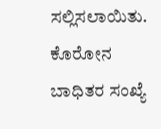ಸಲ್ಲಿಸಲಾಯಿತು.
ಕೊರೋನ ಬಾಧಿತರ ಸಂಖ್ಯೆ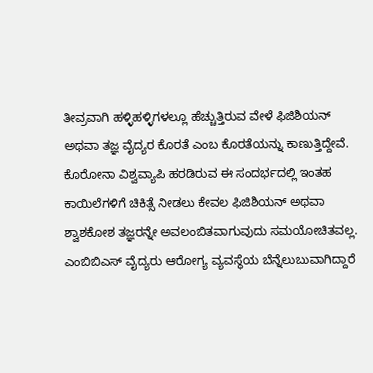ತೀವ್ರವಾಗಿ ಹಳ್ಳಿಹಳ್ಳಿಗಳಲ್ಲೂ ಹೆಚ್ಚುತ್ತಿರುವ ವೇಳೆ ಫಿಜಿಶಿಯನ್ ಅಥವಾ ತಜ್ಞ ವೈದ್ಯರ ಕೊರತೆ ಎಂಬ ಕೊರತೆಯನ್ನು ಕಾಣುತ್ತಿದ್ದೇವೆ. ಕೊರೋನಾ ವಿಶ್ವವ್ಯಾಪಿ ಹರಡಿರುವ ಈ ಸಂದರ್ಭದಲ್ಲಿ ಇಂತಹ ಕಾಯಿಲೆಗಳಿಗೆ ಚಿಕಿತ್ಸೆ ನೀಡಲು ಕೇವಲ ಫಿಜಿಶಿಯನ್ ಅಥವಾ ಶ್ವಾಶಕೋಶ ತಜ್ಞರನ್ನೇ ಅವಲಂಬಿತವಾಗುವುದು ಸಮಯೋಚಿತವಲ್ಲ. ಎಂಬಿಬಿಎಸ್ ವೈದ್ಯರು ಆರೋಗ್ಯ ವ್ಯವಸ್ಥೆಯ ಬೆನ್ನೆಲುಬುವಾಗಿದ್ದಾರೆ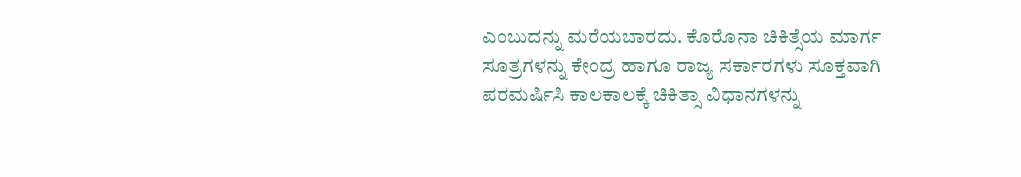ಎಂಬುದನ್ನು ಮರೆಯಬಾರದು. ಕೊರೊನಾ ಚಿಕಿತ್ಸೆಯ ಮಾರ್ಗ ಸೂತ್ರಗಳನ್ನು ಕೇಂದ್ರ ಹಾಗೂ ರಾಜ್ಯ ಸರ್ಕಾರಗಳು ಸೂಕ್ತವಾಗಿ ಪರಮರ್ಷಿಸಿ ಕಾಲಕಾಲಕ್ಕೆ ಚಿಕಿತ್ಸಾ ವಿಧಾನಗಳನ್ನು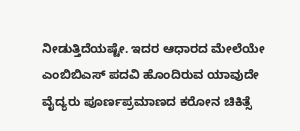ನೀಡುತ್ತಿದೆಯಷ್ಟೇ. ಇದರ ಆಧಾರದ ಮೇಲೆಯೇ ಎಂಬಿಬಿಎಸ್ ಪದವಿ ಹೊಂದಿರುವ ಯಾವುದೇ ವೈದ್ಯರು ಪೂರ್ಣಪ್ರಮಾಣದ ಕರೋನ ಚಿಕಿತ್ಸೆ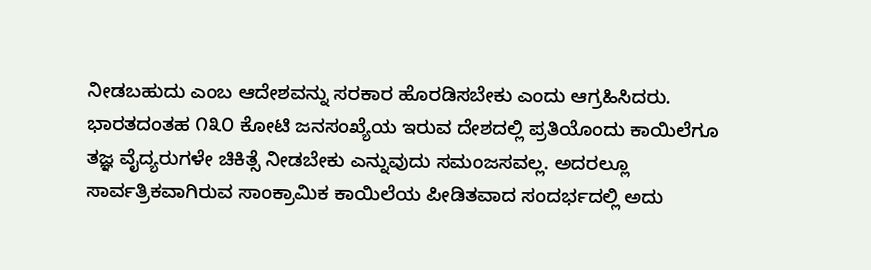ನೀಡಬಹುದು ಎಂಬ ಆದೇಶವನ್ನು ಸರಕಾರ ಹೊರಡಿಸಬೇಕು ಎಂದು ಆಗ್ರಹಿಸಿದರು.
ಭಾರತದಂತಹ ೧೩೦ ಕೋಟಿ ಜನಸಂಖ್ಯೆಯ ಇರುವ ದೇಶದಲ್ಲಿ ಪ್ರತಿಯೊಂದು ಕಾಯಿಲೆಗೂ ತಜ್ಞ ವೈದ್ಯರುಗಳೇ ಚಿಕಿತ್ಸೆ ನೀಡಬೇಕು ಎನ್ನುವುದು ಸಮಂಜಸವಲ್ಲ. ಅದರಲ್ಲೂ ಸಾರ್ವತ್ರಿಕವಾಗಿರುವ ಸಾಂಕ್ರಾಮಿಕ ಕಾಯಿಲೆಯ ಪೀಡಿತವಾದ ಸಂದರ್ಭದಲ್ಲಿ ಅದು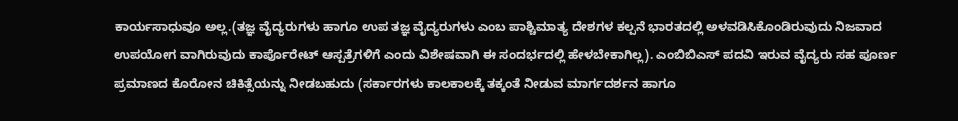ಕಾರ್ಯಸಾಧುವೂ ಅಲ್ಲ.(ತಜ್ಞ ವೈದ್ಯರುಗಳು ಹಾಗೂ ಉಪ ತಜ್ಞ ವೈದ್ಯರುಗಳು ಎಂಬ ಪಾಶ್ಚಿಮಾತ್ಯ ದೇಶಗಳ ಕಲ್ಪನೆ ಭಾರತದಲ್ಲಿ ಅಳವಡಿಸಿಕೊಂಡಿರುವುದು ನಿಜವಾದ ಉಪಯೋಗ ವಾಗಿರುವುದು ಕಾರ್ಪೊರೇಟ್ ಆಸ್ಪತ್ರೆಗಳಿಗೆ ಎಂದು ವಿಶೇಷವಾಗಿ ಈ ಸಂದರ್ಭದಲ್ಲಿ ಹೇಳಬೇಕಾಗಿಲ್ಲ). ಎಂಬಿಬಿಎಸ್ ಪದವಿ ಇರುವ ವೈದ್ಯರು ಸಹ ಪೂರ್ಣ ಪ್ರಮಾಣದ ಕೊರೋನ ಚಿಕಿತ್ಸೆಯನ್ನು ನೀಡಬಹುದು (ಸರ್ಕಾರಗಳು ಕಾಲಕಾಲಕ್ಕೆ ತಕ್ಕಂತೆ ನೀಡುವ ಮಾರ್ಗದರ್ಶನ ಹಾಗೂ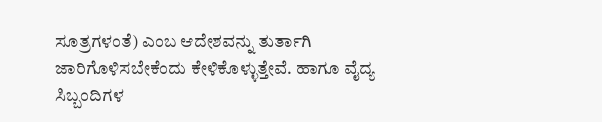ಸೂತ್ರಗಳಂತೆ) ಎಂಬ ಆದೇಶವನ್ನು ತುರ್ತಾಗಿ ಜಾರಿಗೊಳಿಸಬೇಕೆಂದು ಕೇಳಿಕೊಳ್ಳುತ್ತೇವೆ. ಹಾಗೂ ವೈದ್ಯ ಸಿಬ್ಬಂದಿಗಳ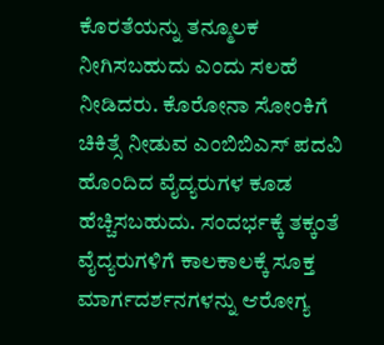ಕೊರತೆಯನ್ನು ತನ್ಮೂಲಕ ನೀಗಿಸಬಹುದು ಎಂದು ಸಲಹೆ ನೀಡಿದರು. ಕೊರೋನಾ ಸೋಂಕಿಗೆ ಚಿಕಿತ್ಸೆ ನೀಡುವ ಎಂಬಿಬಿಎಸ್ ಪದವಿ ಹೊಂದಿದ ವೈದ್ಯರುಗಳ ಕೂಡ ಹೆಚ್ಚಿಸಬಹುದು. ಸಂದರ್ಭಕ್ಕೆ ತಕ್ಕಂತೆ ವೈದ್ಯರುಗಳಿಗೆ ಕಾಲಕಾಲಕ್ಕೆ ಸೂಕ್ತ ಮಾರ್ಗದರ್ಶನಗಳನ್ನು ಆರೋಗ್ಯ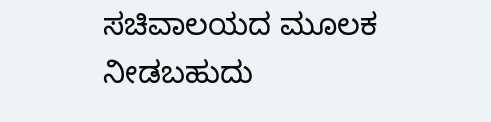ಸಚಿವಾಲಯದ ಮೂಲಕ ನೀಡಬಹುದು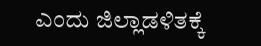ಎಂದು ಜಿಲ್ಲಾಡಳಿತಕ್ಕೆ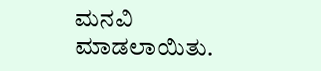ಮನವಿ ಮಾಡಲಾಯಿತು.